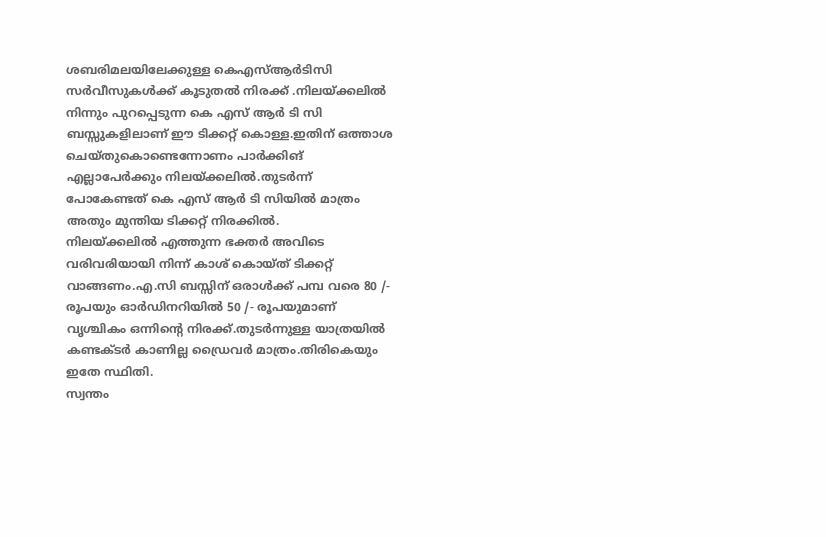ശബരിമലയിലേക്കുള്ള കെഎസ്ആർടിസി സർവീസുകൾക്ക് കൂടുതൽ നിരക്ക് .നിലയ്ക്കലിൽ നിന്നും പുറപ്പെടുന്ന കെ എസ് ആർ ടി സി ബസ്സുകളിലാണ് ഈ ടിക്കറ്റ് കൊള്ള.ഇതിന് ഒത്താശ ചെയ്തുകൊണ്ടെന്നോണം പാർക്കിങ് എല്ലാപേർക്കും നിലയ്ക്കലിൽ.തുടർന്ന് പോകേണ്ടത് കെ എസ് ആർ ടി സിയിൽ മാത്രം അതും മുന്തിയ ടിക്കറ്റ് നിരക്കിൽ.
നിലയ്ക്കലിൽ എത്തുന്ന ഭക്തർ അവിടെ വരിവരിയായി നിന്ന് കാശ് കൊയ്ത് ടിക്കറ്റ് വാങ്ങണം.എ.സി ബസ്സിന് ഒരാൾക്ക് പമ്പ വരെ 80 /- രൂപയും ഓർഡിനറിയിൽ 50 /- രൂപയുമാണ് വൃശ്ചികം ഒന്നിന്റെ നിരക്ക്.തുടർന്നുള്ള യാത്രയിൽ കണ്ടക്ടർ കാണില്ല ഡ്രൈവർ മാത്രം.തിരികെയും ഇതേ സ്ഥിതി.
സ്വന്തം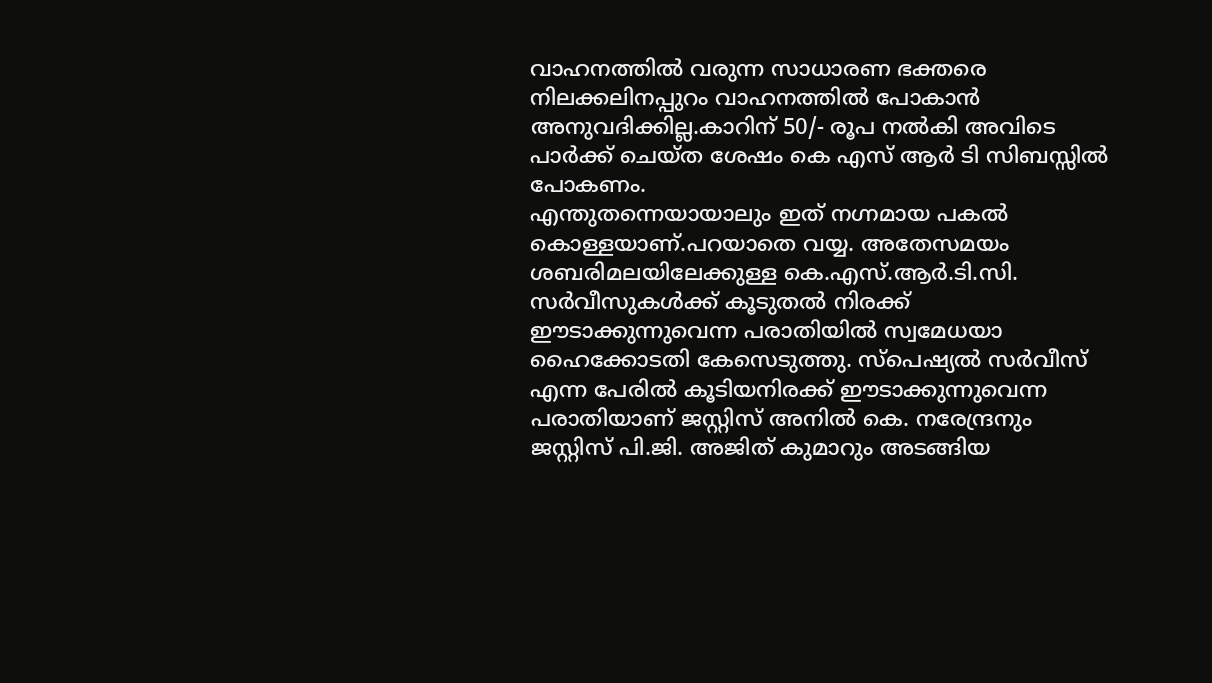വാഹനത്തിൽ വരുന്ന സാധാരണ ഭക്തരെ നിലക്കലിനപ്പുറം വാഹനത്തിൽ പോകാൻ അനുവദിക്കില്ല.കാറിന് 50/- രൂപ നൽകി അവിടെ പാർക്ക് ചെയ്ത ശേഷം കെ എസ് ആർ ടി സിബസ്സിൽ പോകണം.
എന്തുതന്നെയായാലും ഇത് നഗ്നമായ പകൽ കൊള്ളയാണ്.പറയാതെ വയ്യ. അതേസമയം ശബരിമലയിലേക്കുള്ള കെ.എസ്.ആർ.ടി.സി. സർവീസുകൾക്ക് കൂടുതൽ നിരക്ക് ഈടാക്കുന്നുവെന്ന പരാതിയിൽ സ്വമേധയാ ഹൈക്കോടതി കേസെടുത്തു. സ്പെഷ്യൽ സർവീസ് എന്ന പേരിൽ കൂടിയനിരക്ക് ഈടാക്കുന്നുവെന്ന പരാതിയാണ് ജസ്റ്റിസ് അനിൽ കെ. നരേന്ദ്രനും ജസ്റ്റിസ് പി.ജി. അജിത് കുമാറും അടങ്ങിയ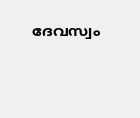ദേവസ്വം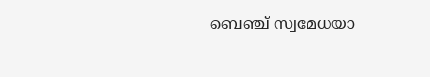ബെഞ്ച് സ്വമേധയാ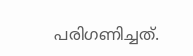പരിഗണിച്ചത്.